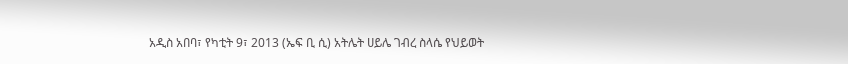አዲስ አበባ፣ የካቲት 9፣ 2013 (ኤፍ ቢ ሲ) አትሌት ሀይሌ ገብረ ስላሴ የህይወት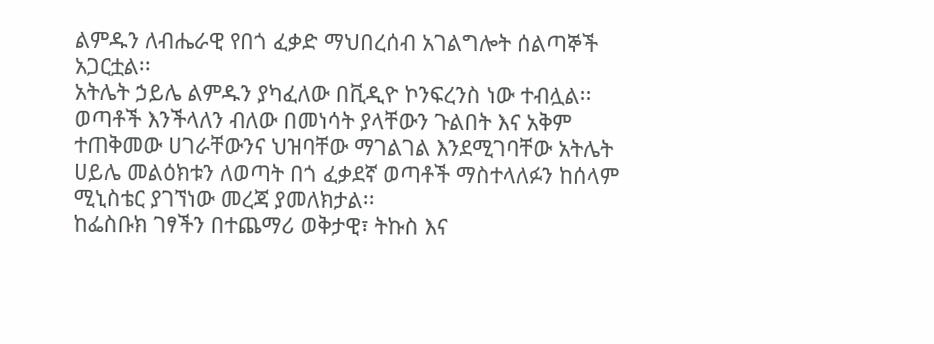ልምዱን ለብሔራዊ የበጎ ፈቃድ ማህበረሰብ አገልግሎት ሰልጣኞች አጋርቷል፡፡
አትሌት ኃይሌ ልምዱን ያካፈለው በቪዲዮ ኮንፍረንስ ነው ተብሏል፡፡
ወጣቶች እንችላለን ብለው በመነሳት ያላቸውን ጉልበት እና አቅም ተጠቅመው ሀገራቸውንና ህዝባቸው ማገልገል እንደሚገባቸው አትሌት ሀይሌ መልዕክቱን ለወጣት በጎ ፈቃደኛ ወጣቶች ማስተላለፉን ከሰላም ሚኒስቴር ያገኘነው መረጃ ያመለክታል፡፡
ከፌስቡክ ገፃችን በተጨማሪ ወቅታዊ፣ ትኩስ እና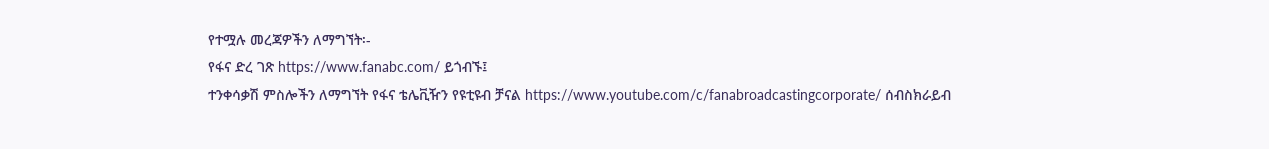የተሟሉ መረጃዎችን ለማግኘት፡-
የፋና ድረ ገጽ https://www.fanabc.com/ ይጎብኙ፤
ተንቀሳቃሽ ምስሎችን ለማግኘት የፋና ቴሌቪዥን የዩቲዩብ ቻናል https://www.youtube.com/c/fanabroadcastingcorporate/ ሰብስክራይብ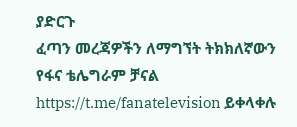ያድርጉ
ፈጣን መረጃዎችን ለማግኘት ትክክለኛውን የፋና ቴሌግራም ቻናል https://t.me/fanatelevision ይቀላቀሉ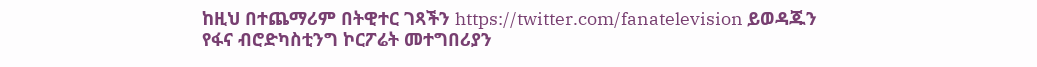ከዚህ በተጨማሪም በትዊተር ገጻችን https://twitter.com/fanatelevision ይወዳጁን
የፋና ብሮድካስቲንግ ኮርፖሬት መተግበሪያን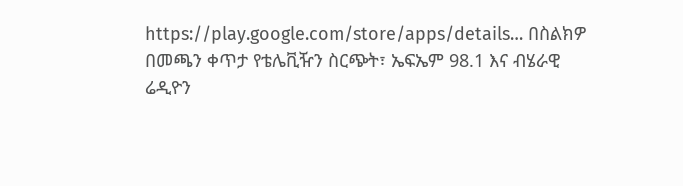https://play.google.com/store/apps/details… በስልክዎ በመጫን ቀጥታ የቴሌቪዥን ስርጭት፣ ኤፍኤም 98.1 እና ብሄራዊ ሬዲዮን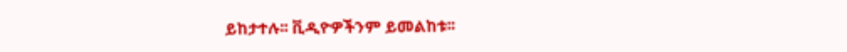ይከታተሉ፡፡ ቪዲዮዎችንም ይመልከቱ፡፡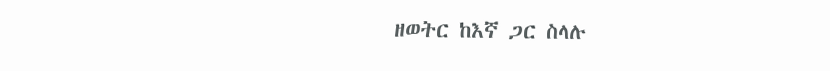ዘወትር ከእኛ ጋር ስላሉ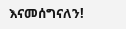እናመሰግናለን!